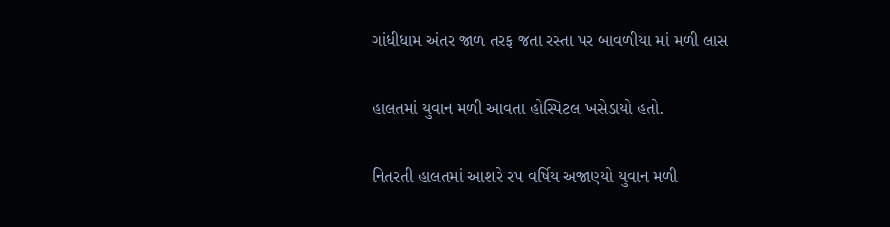ગાંધીધામ અંતર જાળ તરફ જતા રસ્તા પર બાવળીયા માં મળી લાસ

હાલતમાં યુવાન મળી આવતા હોસ્પિટલ ખસેડાયો હતો.

નિતરતી હાલતમાં આશરે રપ વર્ષિય અજાણ્યો યુવાન મળી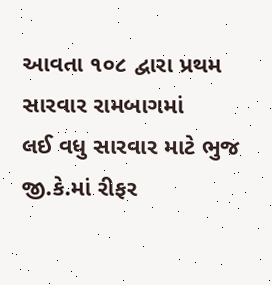આવતા ૧૦૮ દ્વારા પ્રથમ સારવાર રામબાગમાં
લઈ વધુ સારવાર માટે ભુજ જી.કે.માં રીફર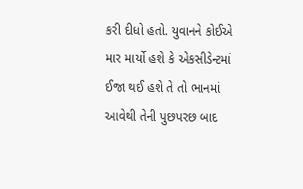કરી દીધો હતો. યુવાનને કોઈએ માર માર્યો હશે કે એકસીડેન્ટમાં
ઈજા થઈ હશે તે તો ભાનમાં આવેથી તેની પુછપરછ બાદ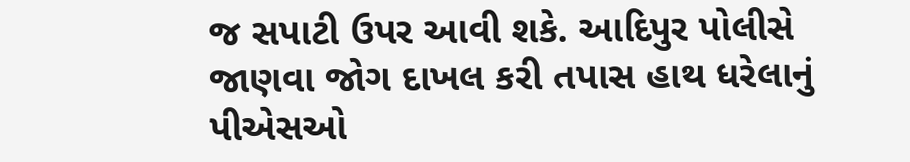જ સપાટી ઉપર આવી શકે. આદિપુર પોલીસે
જાણવા જોગ દાખલ કરી તપાસ હાથ ધરેલાનું પીએસઓ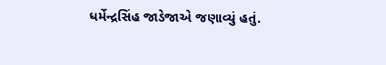ધર્મેન્દ્રસિંહ જાડેજાએ જણાવ્યું હતું.